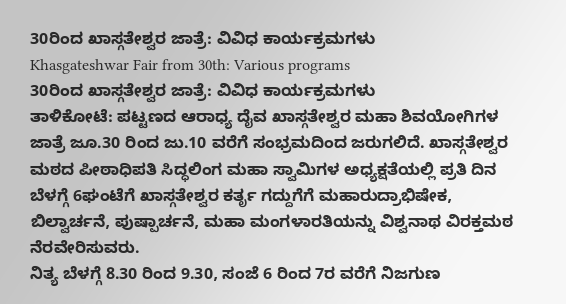30ರಿಂದ ಖಾಸ್ಗತೇಶ್ವರ ಜಾತ್ರೆ: ವಿವಿಧ ಕಾರ್ಯಕ್ರಮಗಳು
Khasgateshwar Fair from 30th: Various programs
30ರಿಂದ ಖಾಸ್ಗತೇಶ್ವರ ಜಾತ್ರೆ: ವಿವಿಧ ಕಾರ್ಯಕ್ರಮಗಳು
ತಾಳಿಕೋಟೆ: ಪಟ್ಟಣದ ಆರಾಧ್ಯ ದೈವ ಖಾಸ್ಗತೇಶ್ವರ ಮಹಾ ಶಿವಯೋಗಿಗಳ ಜಾತ್ರೆ ಜೂ.30 ರಿಂದ ಜು.10 ವರೆಗೆ ಸಂಭ್ರಮದಿಂದ ಜರುಗಲಿದೆ. ಖಾಸ್ಗತೇಶ್ವರ ಮಠದ ಪೀಠಾಧಿಪತಿ ಸಿದ್ಧಲಿಂಗ ಮಹಾ ಸ್ವಾಮಿಗಳ ಅಧ್ಯಕ್ಷತೆಯಲ್ಲಿ ಪ್ರತಿ ದಿನ ಬೆಳಗ್ಗೆ 6ಘಂಟೆಗೆ ಖಾಸ್ಗತೇಶ್ವರ ಕರ್ತೃ ಗದ್ದುಗೆಗೆ ಮಹಾರುದ್ರಾಭಿಷೇಕ, ಬಿಲ್ವಾರ್ಚನೆ, ಪುಷ್ಪಾರ್ಚನೆ, ಮಹಾ ಮಂಗಳಾರತಿಯನ್ನು ವಿಶ್ವನಾಥ ವಿರಕ್ತಮಠ ನೆರವೇರಿಸುವರು.
ನಿತ್ಯ ಬೆಳಗ್ಗೆ 8.30 ರಿಂದ 9.30, ಸಂಜೆ 6 ರಿಂದ 7ರ ವರೆಗೆ ನಿಜಗುಣ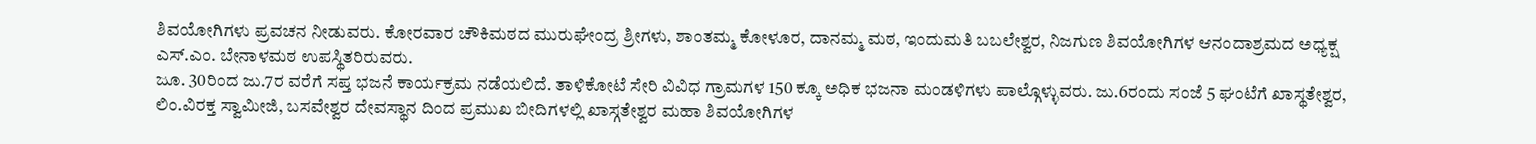ಶಿವಯೋಗಿಗಳು ಪ್ರವಚನ ನೀಡುವರು. ಕೋರವಾರ ಚೌಕಿಮಠದ ಮುರುಘೇಂದ್ರ ಶ್ರೀಗಳು, ಶಾಂತಮ್ಮ ಕೋಳೂರ, ದಾನಮ್ಮ ಮಠ, ಇಂದುಮತಿ ಬಬಲೇಶ್ವರ, ನಿಜಗುಣ ಶಿವಯೋಗಿಗಳ ಆನಂದಾಶ್ರಮದ ಅಧ್ಯಕ್ಷ ಎಸ್.ಎಂ. ಬೇನಾಳಮಠ ಉಪಸ್ಥಿತರಿರುವರು.
ಜೂ. 30ರಿಂದ ಜು.7ರ ವರೆಗೆ ಸಪ್ತ ಭಜನೆ ಕಾರ್ಯಕ್ರಮ ನಡೆಯಲಿದೆ. ತಾಳಿಕೋಟೆ ಸೇರಿ ವಿವಿಧ ಗ್ರಾಮಗಳ 150 ಕ್ಕೂ ಅಧಿಕ ಭಜನಾ ಮಂಡಳಿಗಳು ಪಾಲ್ಗೊಳ್ಳುವರು. ಜು.6ರಂದು ಸಂಜೆ 5 ಘಂಟೆಗೆ ಖಾಸ್ಥತೇಶ್ವರ, ಲಿಂ.ವಿರಕ್ತ ಸ್ವಾಮೀಜಿ, ಬಸವೇಶ್ವರ ದೇವಸ್ಥಾನ ದಿಂದ ಪ್ರಮುಖ ಬೀದಿಗಳಲ್ಲಿ ಖಾಸ್ಗತೇಶ್ವರ ಮಹಾ ಶಿವಯೋಗಿಗಳ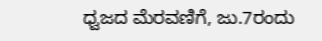ಧ್ವಜದ ಮೆರವಣಿಗೆ, ಜು.7ರಂದು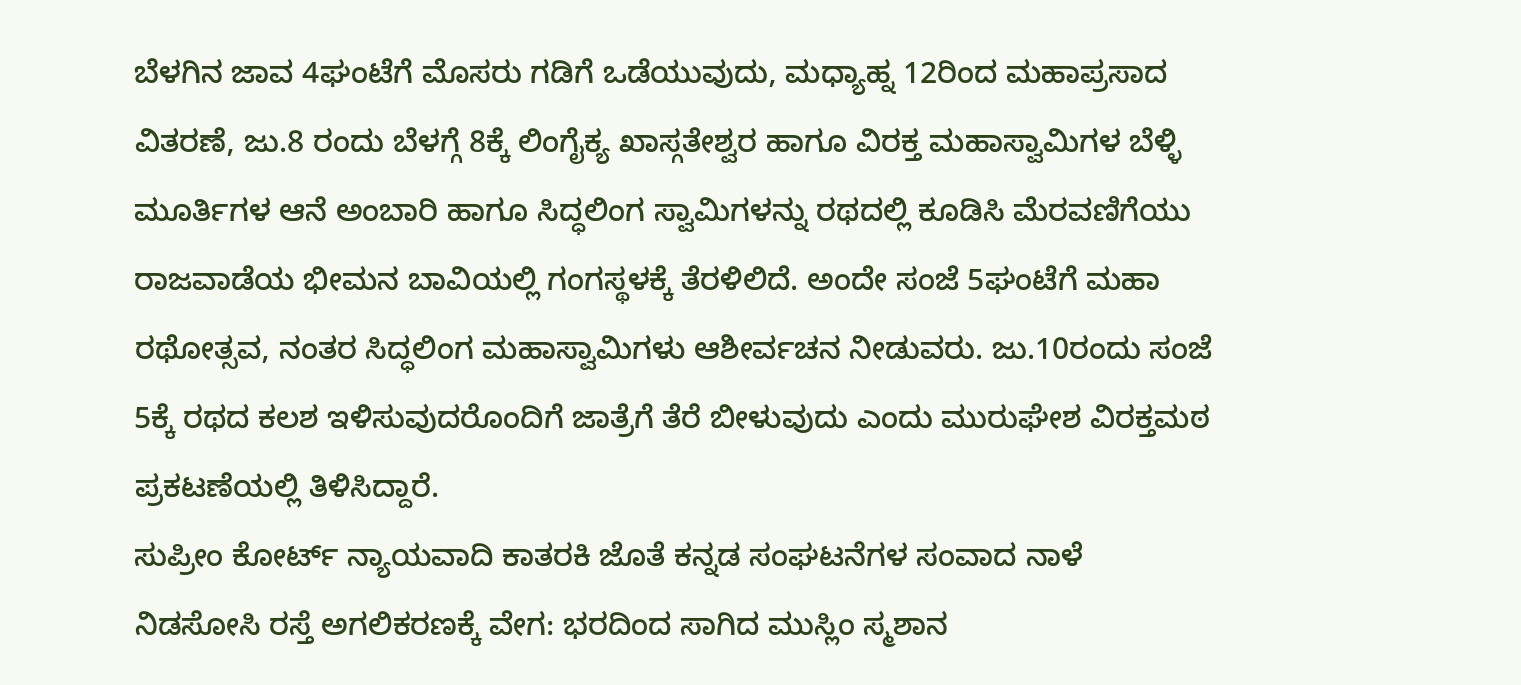ಬೆಳಗಿನ ಜಾವ 4ಘಂಟೆಗೆ ಮೊಸರು ಗಡಿಗೆ ಒಡೆಯುವುದು, ಮಧ್ಯಾಹ್ನ 12ರಿಂದ ಮಹಾಪ್ರಸಾದ ವಿತರಣೆ, ಜು.8 ರಂದು ಬೆಳಗ್ಗೆ 8ಕ್ಕೆ ಲಿಂಗೈಕ್ಯ ಖಾಸ್ಗತೇಶ್ವರ ಹಾಗೂ ವಿರಕ್ತ ಮಹಾಸ್ವಾಮಿಗಳ ಬೆಳ್ಳಿ ಮೂರ್ತಿಗಳ ಆನೆ ಅಂಬಾರಿ ಹಾಗೂ ಸಿದ್ಧಲಿಂಗ ಸ್ವಾಮಿಗಳನ್ನು ರಥದಲ್ಲಿ ಕೂಡಿಸಿ ಮೆರವಣಿಗೆಯು ರಾಜವಾಡೆಯ ಭೀಮನ ಬಾವಿಯಲ್ಲಿ ಗಂಗಸ್ಥಳಕ್ಕೆ ತೆರಳಿಲಿದೆ. ಅಂದೇ ಸಂಜೆ 5ಘಂಟೆಗೆ ಮಹಾ ರಥೋತ್ಸವ, ನಂತರ ಸಿದ್ಧಲಿಂಗ ಮಹಾಸ್ವಾಮಿಗಳು ಆಶೀರ್ವಚನ ನೀಡುವರು. ಜು.10ರಂದು ಸಂಜೆ 5ಕ್ಕೆ ರಥದ ಕಲಶ ಇಳಿಸುವುದರೊಂದಿಗೆ ಜಾತ್ರೆಗೆ ತೆರೆ ಬೀಳುವುದು ಎಂದು ಮುರುಘೇಶ ವಿರಕ್ತಮಠ ಪ್ರಕಟಣೆಯಲ್ಲಿ ತಿಳಿಸಿದ್ದಾರೆ.
ಸುಪ್ರೀಂ ಕೋರ್ಟ್ ನ್ಯಾಯವಾದಿ ಕಾತರಕಿ ಜೊತೆ ಕನ್ನಡ ಸಂಘಟನೆಗಳ ಸಂವಾದ ನಾಳೆ
ನಿಡಸೋಸಿ ರಸ್ತೆ ಅಗಲಿಕರಣಕ್ಕೆ ವೇಗ: ಭರದಿಂದ ಸಾಗಿದ ಮುಸ್ಲಿಂ ಸ್ಮಶಾನ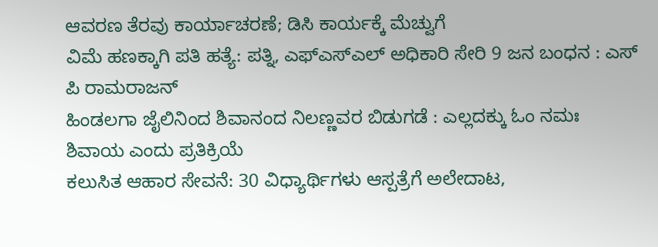ಆವರಣ ತೆರವು ಕಾರ್ಯಾಚರಣೆ; ಡಿಸಿ ಕಾರ್ಯಕ್ಕೆ ಮೆಚ್ವುಗೆ
ವಿಮೆ ಹಣಕ್ಕಾಗಿ ಪತಿ ಹತ್ಯೆ: ಪತ್ನಿ, ಎಫ್ಎಸ್ಎಲ್ ಅಧಿಕಾರಿ ಸೇರಿ 9 ಜನ ಬಂಧನ : ಎಸ್ ಪಿ ರಾಮರಾಜನ್
ಹಿಂಡಲಗಾ ಜೈಲಿನಿಂದ ಶಿವಾನಂದ ನಿಲಣ್ಣವರ ಬಿಡುಗಡೆ : ಎಲ್ಲದಕ್ಕು ಓಂ ನಮಃ ಶಿವಾಯ ಎಂದು ಪ್ರತಿಕ್ರಿಯೆ
ಕಲುಸಿತ ಆಹಾರ ಸೇವನೆ: 30 ವಿಧ್ಯಾರ್ಥಿಗಳು ಆಸ್ಪತ್ರೆಗೆ ಅಲೇದಾಟ,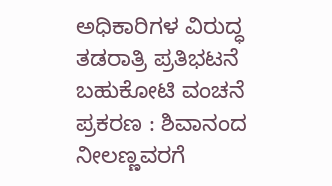ಅಧಿಕಾರಿಗಳ ವಿರುದ್ಧ ತಡರಾತ್ರಿ ಪ್ರತಿಭಟನೆ
ಬಹುಕೋಟಿ ವಂಚನೆ ಪ್ರಕರಣ : ಶಿವಾನಂದ ನೀಲಣ್ಣವರಗೆ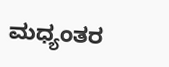ಮಧ್ಯಂತರ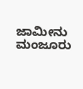ಜಾಮೀನು ಮಂಜೂರು